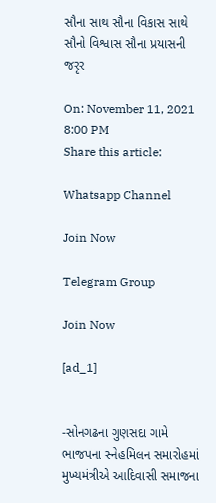સૌના સાથ સૌના વિકાસ સાથે સૌનો વિશ્વાસ સૌના પ્રયાસની જરૃર

On: November 11, 2021 8:00 PM
Share this article:

Whatsapp Channel

Join Now

Telegram Group

Join Now

[ad_1]


-સોનગઢના ગુણસદા ગામે ભાજપના સ્નેહમિલન સમારોહમાં મુખ્યમંત્રીએ આદિવાસી સમાજના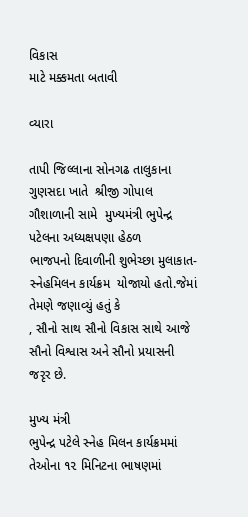વિકાસ
માટે મક્કમતા બતાવી

વ્યારા

તાપી જિલ્લાના સોનગઢ તાલુકાના ગુણસદા ખાતે  શ્રીજી ગોપાલ ગૌશાળાની સામે  મુખ્યમંત્રી ભુપેન્દ્ર પટેલના અધ્યક્ષપણા હેઠળ
ભાજપનો દિવાળીની શુભેચ્છા મુલાકાત-સ્નેહમિલન કાર્યક્રમ  યોજાયો હતો.જેમાં તેમણે જણાવ્યું હતું કે
, સૌનો સાથ સૌનો વિકાસ સાથે આજે સૌનો વિશ્વાસ અને સૌનો પ્રયાસની
જરૃર છે.

મુખ્ય મંત્રી
ભુપેન્દ્ર પટેલે સ્નેહ મિલન કાર્યક્રમમાં તેઓના ૧૨ મિનિટના ભાષણમાં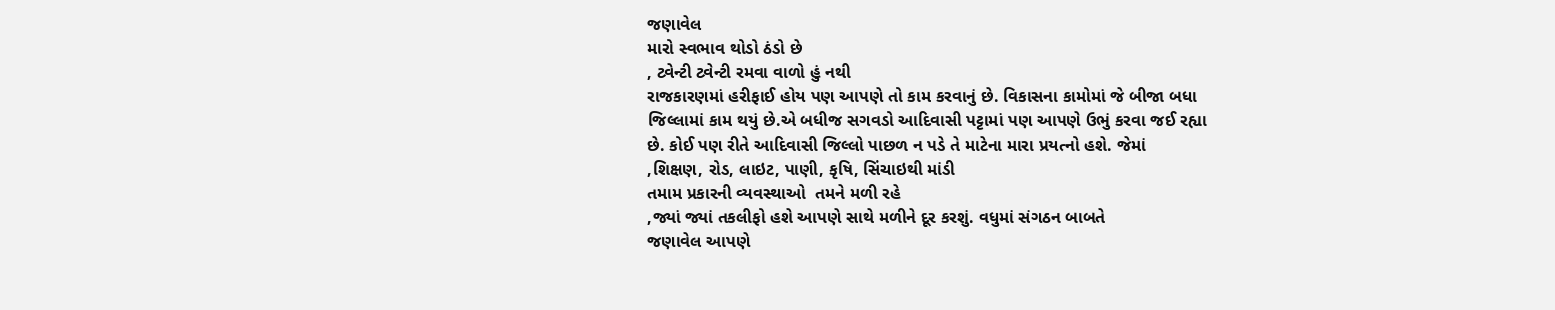જણાવેલ
મારો સ્વભાવ થોડો ઠંડો છે
, ટ્વેન્ટી ટ્વેન્ટી રમવા વાળો હું નથી
રાજકારણમાં હરીફાઈ હોય પણ આપણે તો કામ કરવાનું છે. વિકાસના કામોમાં જે બીજા બધા
જિલ્લામાં કામ થયું છે.એ બધીજ સગવડો આદિવાસી પટ્ટામાં પણ આપણે ઉભું કરવા જઈ રહ્યા
છે. કોઈ પણ રીતે આદિવાસી જિલ્લો પાછળ ન પડે તે માટેના મારા પ્રયત્નો હશે. જેમાં
,શિક્ષણ, રોડ, લાઇટ, પાણી, કૃષિ, સિંચાઇથી માંડી
તમામ પ્રકારની વ્યવસ્થાઓ  તમને મળી રહે
,જ્યાં જ્યાં તકલીફો હશે આપણે સાથે મળીને દૂર કરશું. વધુમાં સંગઠન બાબતે
જણાવેલ આપણે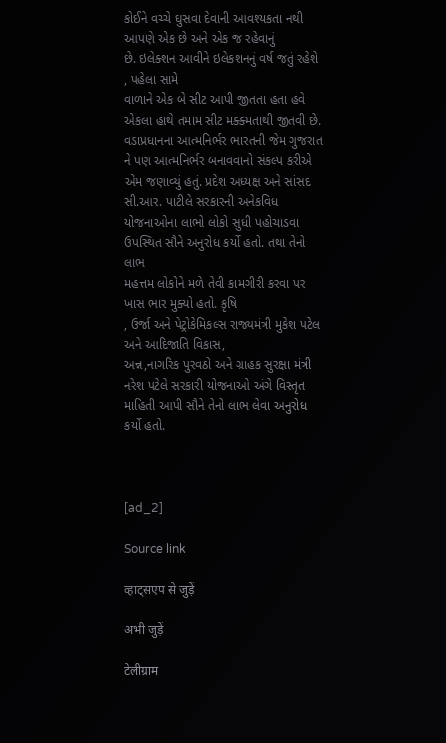કોઈને વચ્ચે ઘુસવા દેવાની આવશ્યકતા નથી આપણે એક છે અને એક જ રહેવાનું
છે. ઇલેક્શન આવીને ઇલેકશનનું વર્ષ જતું રહેશે
, પહેલા સામે
વાળાને એક બે સીટ આપી જીતતા હતા હવે એકલા હાથે તમામ સીટ મક્ક્મતાથી જીતવી છે.
વડાપ્રધાનના આત્મનિર્ભર ભારતની જેમ ગુજરાત ને પણ આત્મનિર્ભર બનાવવાનો સંકલ્પ કરીએ
એમ જણાવ્યું હતું. પ્રદેશ અધ્યક્ષ અને સાંસદ સી.આર. પાટીલે સરકારની અનેકવિધ
યોજનાઓના લાભો લોકો સુધી પહોચાડવા ઉપસ્થિત સૌને અનુરોધ કર્યો હતો. તથા તેનો લાભ
મહત્તમ લોકોને મળે તેવી કામગીરી કરવા પર ખાસ ભાર મુક્યો હતો. કૃષિ
, ઉર્જા અને પેટ્રોકેમિકલ્સ રાજ્યમંત્રી મુકેશ પટેલ અને આદિજાતિ વિકાસ,
અન્ન,નાગરિક પુરવઠો અને ગ્રાહક સુરક્ષા મંત્રી
નરેશ પટેલે સરકારી યોજનાઓ અંગે વિસ્તૃત માહિતી આપી સૌને તેનો લાભ લેવા અનુરોધ
કર્યો હતો.



[ad_2]

Source link

व्हाट्सएप से जुड़ें

अभी जुड़ें

टेलीग्राम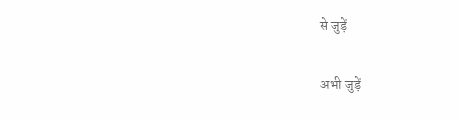से जुड़ें

अभी जुड़ें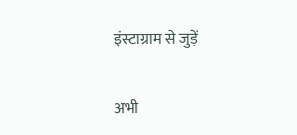इंस्टाग्राम से जुड़ें

अभी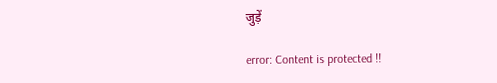जुड़ें

error: Content is protected !!